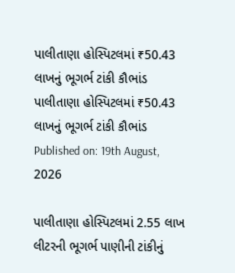પાલીતાણા હોસ્પિટલમાં ₹50.43 લાખનું ભૂગર્ભ ટાંકી કૌભાંડ
પાલીતાણા હોસ્પિટલમાં ₹50.43 લાખનું ભૂગર્ભ ટાંકી કૌભાંડ
Published on: 19th August, 2026

પાલીતાણા હોસ્પિટલમાં 2.55 લાખ લીટરની ભૂગર્ભ પાણીની ટાંકીનું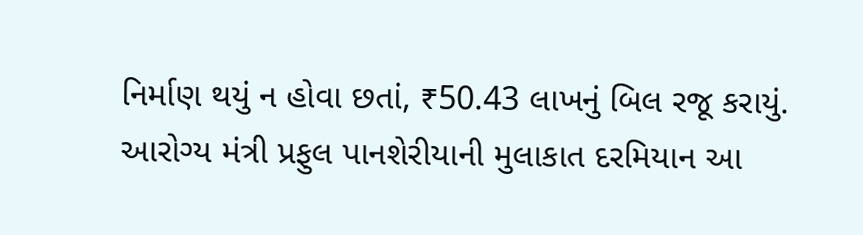નિર્માણ થયું ન હોવા છતાં, ₹50.43 લાખનું બિલ રજૂ કરાયું. આરોગ્ય મંત્રી પ્રફુલ પાનશેરીયાની મુલાકાત દરમિયાન આ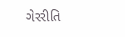ગેરરીતિ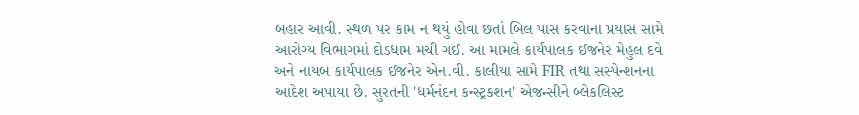બહાર આવી. સ્થળ પર કામ ન થયું હોવા છતાં બિલ પાસ કરવાના પ્રયાસ સામે આરોગ્ય વિભાગમાં દોડધામ મચી ગઈ. આ મામલે કાર્યપાલક ઈજનેર મેહુલ દવે અને નાયબ કાર્યપાલક ઈજનેર એન.વી. કાલીયા સામે FIR તથા સસ્પેન્શનના આદેશ અપાયા છે. સુરતની 'ધર્મનંદન કન્સ્ટ્રકશન' એજન્સીને બ્લેકલિસ્ટ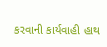કરવાની કાર્યવાહી હાથ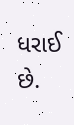ધરાઈ છે.